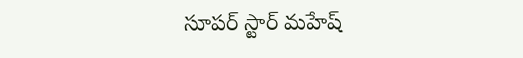సూపర్ స్టార్ మహేష్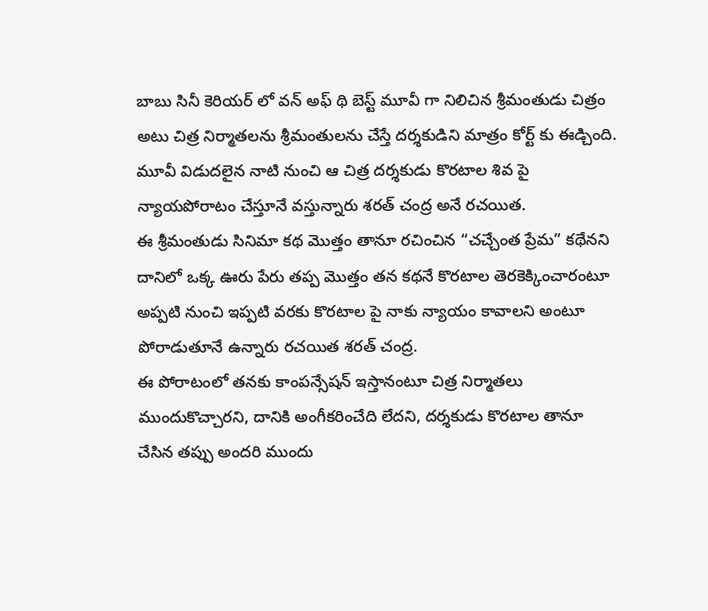బాబు సినీ కెరియర్ లో వన్ అఫ్ థి బెస్ట్ మూవీ గా నిలిచిన శ్రీమంతుడు చిత్రం అటు చిత్ర నిర్మాతలను శ్రీమంతులను చేస్తే దర్శకుడిని మాత్రం కోర్ట్ కు ఈడ్చింది. మూవీ విడుదలైన నాటి నుంచి ఆ చిత్ర దర్శకుడు కొరటాల శివ పై న్యాయపోరాటం చేస్తూనే వస్తున్నారు శరత్ చంద్ర అనే రచయిత.
ఈ శ్రీమంతుడు సినిమా కథ మొత్తం తానూ రచించిన “చచ్చేంత ప్రేమ” కథేనని దానిలో ఒక్క ఊరు పేరు తప్ప మొత్తం తన కథనే కొరటాల తెరకెక్కించారంటూ అప్పటి నుంచి ఇప్పటి వరకు కొరటాల పై నాకు న్యాయం కావాలని అంటూ పోరాడుతూనే ఉన్నారు రచయిత శరత్ చంద్ర.
ఈ పోరాటంలో తనకు కాంపన్సేషన్ ఇస్తానంటూ చిత్ర నిర్మాతలు ముందుకొచ్చారని, దానికి అంగీకరించేది లేదని, దర్శకుడు కొరటాల తానూ చేసిన తప్పు అందరి ముందు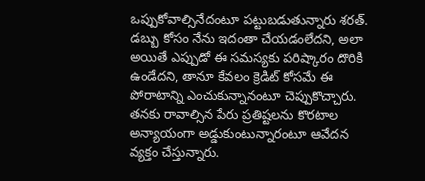ఒప్పుకోవాల్సినేదంటూ పట్టుబడుతున్నారు శరత్.
డబ్బు కోసం నేను ఇదంతా చేయడంలేదని, అలా అయితే ఎప్పుడో ఈ సమస్యకు పరిష్కారం దొరికి ఉండేదని, తానూ కేవలం క్రెడిట్ కోసమే ఈ పోరాటాన్ని ఎంచుకున్నానంటూ చెప్పుకొచ్చారు. తనకు రావాల్సిన పేరు ప్రతిష్టలను కొరటాల అన్యాయంగా అడ్డుకుంటున్నారంటూ ఆవేదన వ్యక్తం చేస్తున్నారు.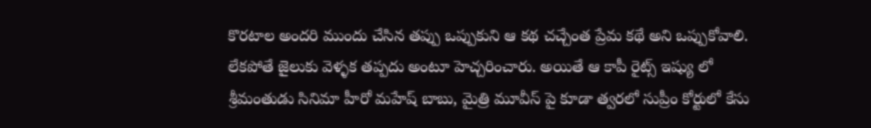కొరటాల అందరి ముందు చేసిన తప్పు ఒప్పుకుని ఆ కథ చచ్చేంత ప్రేమ కథే అని ఒప్పుకోవాలి. లేకపోతే జైలుకు వెళ్ళక తప్పదు అంటూ హెచ్చరించారు. అయితే ఆ కాపీ రైట్స్ ఇష్యు లో శ్రీమంతుడు సినిమా హీరో మహేష్ బాబు, మైత్రి మూవీస్ పై కూడా త్వరలో సుప్రీం కోర్టులో కేసు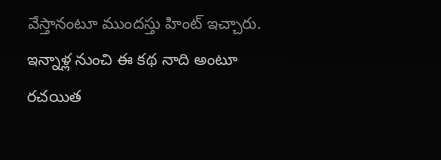వేస్తానంటూ ముందస్తు హింట్ ఇచ్చారు.
ఇన్నాళ్ల నుంచి ఈ కథ నాది అంటూ రచయిత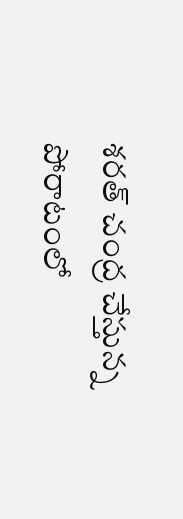శరత్ చంద్ర చేస్తున్న పోరాటంలో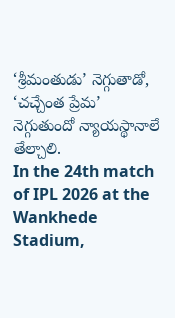‘శ్రీమంతుడు’ నెగ్గుతాడో, ‘చచ్చేంత ప్రేమ’ నెగ్గుతుందో న్యాయస్థానాలే తేల్చాలి.
In the 24th match of IPL 2026 at the Wankhede Stadium,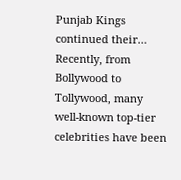Punjab Kings continued their…
Recently, from Bollywood to Tollywood, many well-known top-tier celebrities have been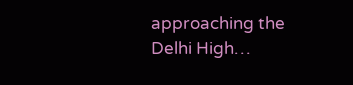approaching the Delhi High…